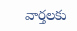వార్తలకు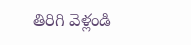తిరిగి వెళ్లండి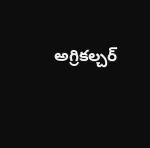అగ్రికల్చర్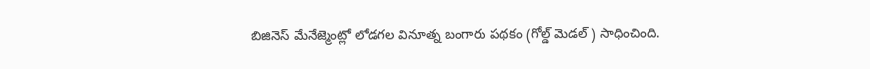బిజినెస్ మేనేజ్మెంట్లో లోడగల వినూత్న బంగారు పథకం (గోల్డ్ మెడల్ ) సాధించింది.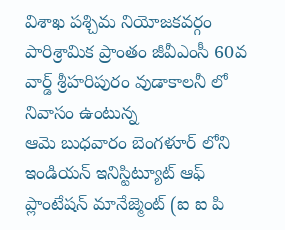విశాఖ పశ్చిమ నియోజకవర్గం పారిశ్రామిక ప్రాంతం జీవీఎంసీ 60వ వార్డ్ శ్రీహరిపురం వుడాకాలనీ లో నివాసం ఉంటున్న
ఆమె బుధవారం బెంగళూర్ లోని ఇండియన్ ఇనిస్టిట్యూట్ ఆఫ్ ప్లాంటేషన్ మానేజ్మెంట్ (ఐ ఐ పి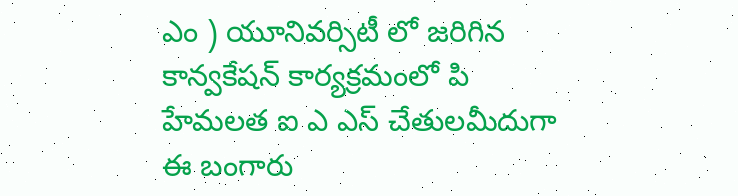ఎం ) యూనివర్సిటీ లో జరిగిన కాన్వకేషన్ కార్యక్రమంలో పి హేమలత ఐ ఎ ఎస్ చేతులమీదుగా ఈ బంగారు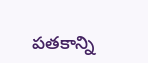పతకాన్ని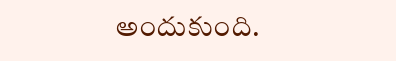అందుకుంది.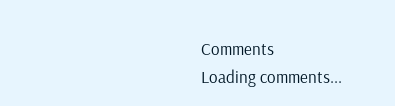Comments
Loading comments...